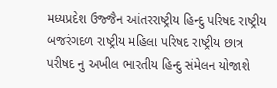મધ્યપ્રદેશ ઉજ્જૈન આંતરરાષ્ટ્રીય હિન્દુ પરિષદ રાષ્ટ્રીય બજરંગદળ રાષ્ટ્રીય મહિલા પરિષદ રાષ્ટ્રીય છાત્ર પરીષદ નુ અખીલ ભારતીય હિન્દુ સંમેલન યોજાશે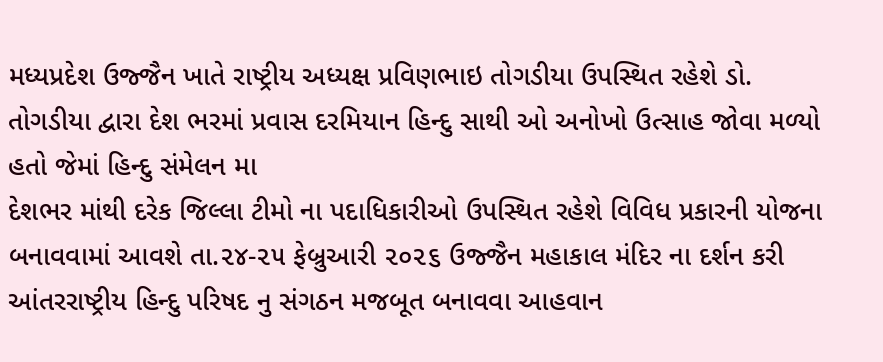મધ્યપ્રદેશ ઉજ્જૈન ખાતે રાષ્ટ્રીય અધ્યક્ષ પ્રવિણભાઇ તોગડીયા ઉપસ્થિત રહેશે ડો. તોગડીયા દ્વારા દેશ ભરમાં પ્રવાસ દરમિયાન હિન્દુ સાથી ઓ અનોખો ઉત્સાહ જોવા મળ્યો હતો જેમાં હિન્દુ સંમેલન મા
દેશભર માંથી દરેક જિલ્લા ટીમો ના પદાધિકારીઓ ઉપસ્થિત રહેશે વિવિધ પ્રકારની યોજના બનાવવામાં આવશે તા.૨૪-૨૫ ફેબ્રુઆરી ૨૦૨૬ ઉજ્જૈન મહાકાલ મંદિર ના દર્શન કરી આંતરરાષ્ટ્રીય હિન્દુ પરિષદ નુ સંગઠન મજબૂત બનાવવા આહવાન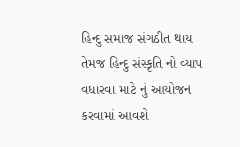હિન્દુ સમાજ સંગઠીત થાય તેમજ હિન્દુ સંસ્કૃતિ નો વ્યાપ વધારવા માટે નું આયોજન કરવામાં આવશે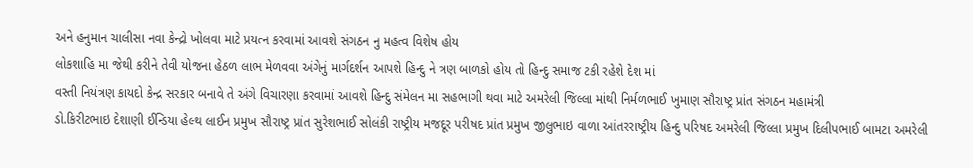અને હનુમાન ચાલીસા નવા કેન્દ્રો ખોલવા માટે પ્રયત્ન કરવામાં આવશે સંગઠન નુ મહત્વ વિશેષ હોય
લોકશાહિ મા જેથી કરીને તેવી યોજના હેઠળ લાભ મેળવવા અંગેનું માર્ગદર્શન આપશે હિન્દુ ને ત્રણ બાળકો હોય તો હિન્દુ સમાજ ટકી રહેશે દેશ માં
વસ્તી નિયંત્રણ કાયદો કેન્દ્ર સરકાર બનાવે તે અંગે વિચારણા કરવામાં આવશે હિન્દુ સંમેલન મા સહભાગી થવા માટે અમરેલી જિલ્લા માંથી નિર્મળભાઈ ખુમાણ સૌરાષ્ટ્ર પ્રાંત સંગઠન મહામંત્રી
ડો.કિરીટભાઇ દેશાણી ઈન્ડિયા હેલ્થ લાઈન પ્રમુખ સૌરાષ્ટ્ર પ્રાંત સુરેશભાઈ સોલંકી રાષ્ટ્રીય મજદૂર પરીષદ પ્રાંત પ્રમુખ જીલુભાઇ વાળા આંતરરાષ્ટ્રીય હિન્દુ પરિષદ અમરેલી જિલ્લા પ્રમુખ દિલીપભાઈ બામટા અમરેલી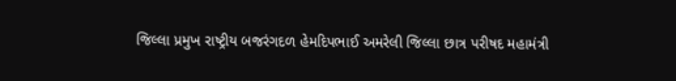જિલ્લા પ્રમુખ રાષ્ટ્રીય બજરંગદળ હેમદિપભાઈ અમરેલી જિલ્લા છાત્ર પરીષદ મહામંત્રી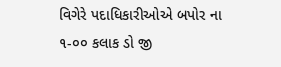વિગેરે પદાધિકારીઓએ બપોર ના ૧-૦૦ કલાક ડો જી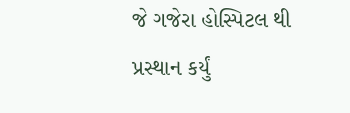જે ગજેરા હોસ્પિટલ થી પ્રસ્થાન કર્યું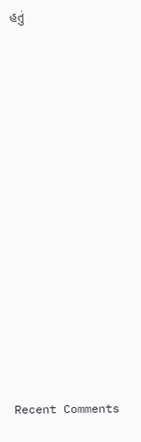હતું

















Recent Comments